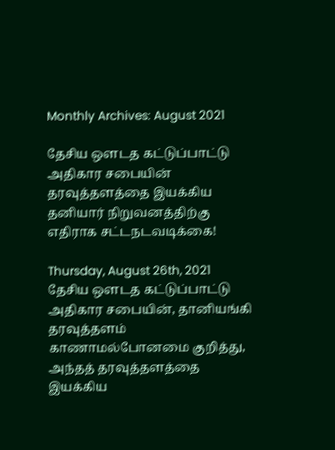Monthly Archives: August 2021

தேசிய ஒளடத கட்டுப்பாட்டு அதிகார சபையின் தரவுத்தளத்தை இயக்கிய தனியார் நிறுவனத்திற்கு எதிராக சட்டநடவடிக்கை!

Thursday, August 26th, 2021
தேசிய ஒளடத கட்டுப்பாட்டு அதிகார சபையின், தானியங்கி தரவுத்தளம் காணாமல்போனமை குறித்து, அந்தத் தரவுத்தளத்தை இயக்கிய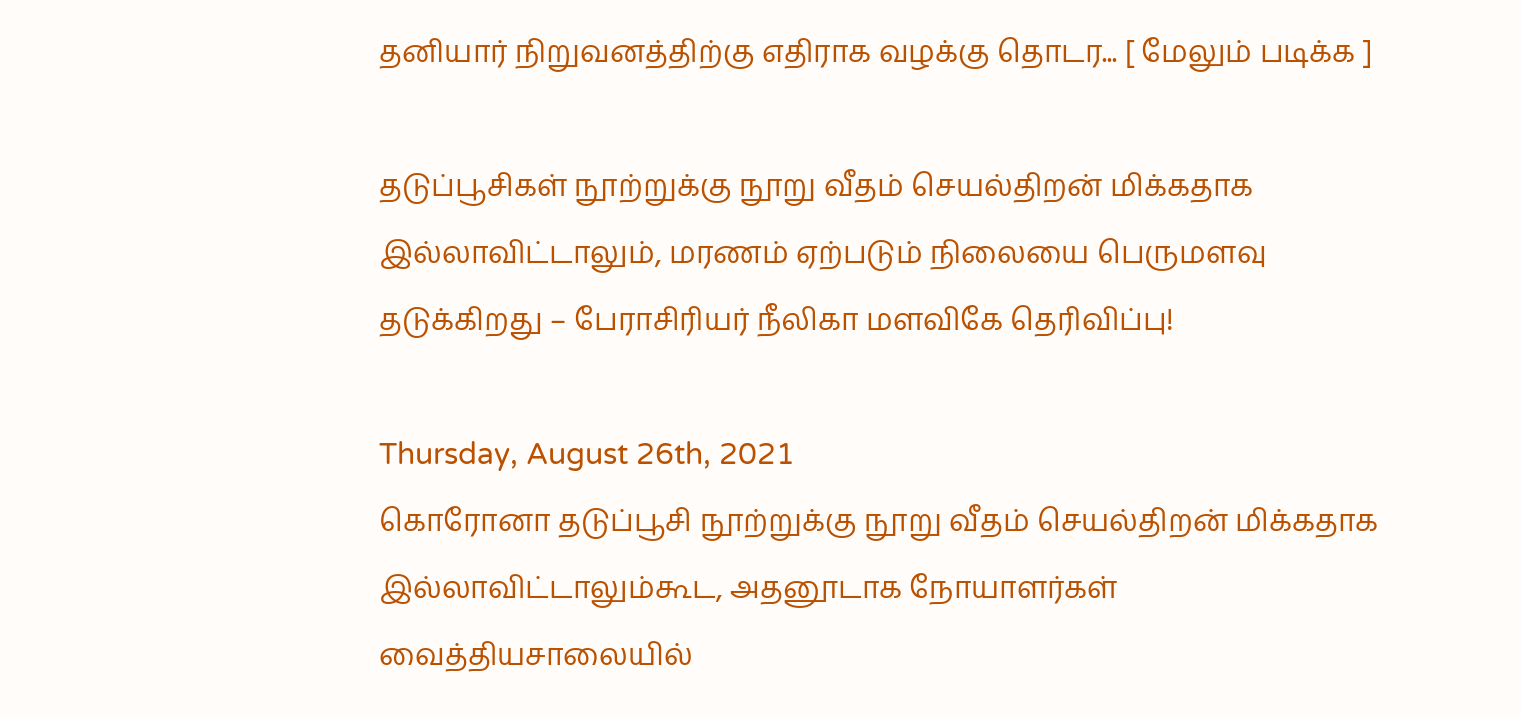தனியார் நிறுவனத்திற்கு எதிராக வழக்கு தொடர... [ மேலும் படிக்க ]

தடுப்பூசிகள் நூற்றுக்கு நூறு வீதம் செயல்திறன் மிக்கதாக இல்லாவிட்டாலும், மரணம் ஏற்படும் நிலையை பெருமளவு தடுக்கிறது – பேராசிரியர் நீலிகா மளவிகே தெரிவிப்பு!

Thursday, August 26th, 2021
கொரோனா தடுப்பூசி நூற்றுக்கு நூறு வீதம் செயல்திறன் மிக்கதாக இல்லாவிட்டாலும்கூட, அதனூடாக நோயாளர்கள் வைத்தியசாலையில்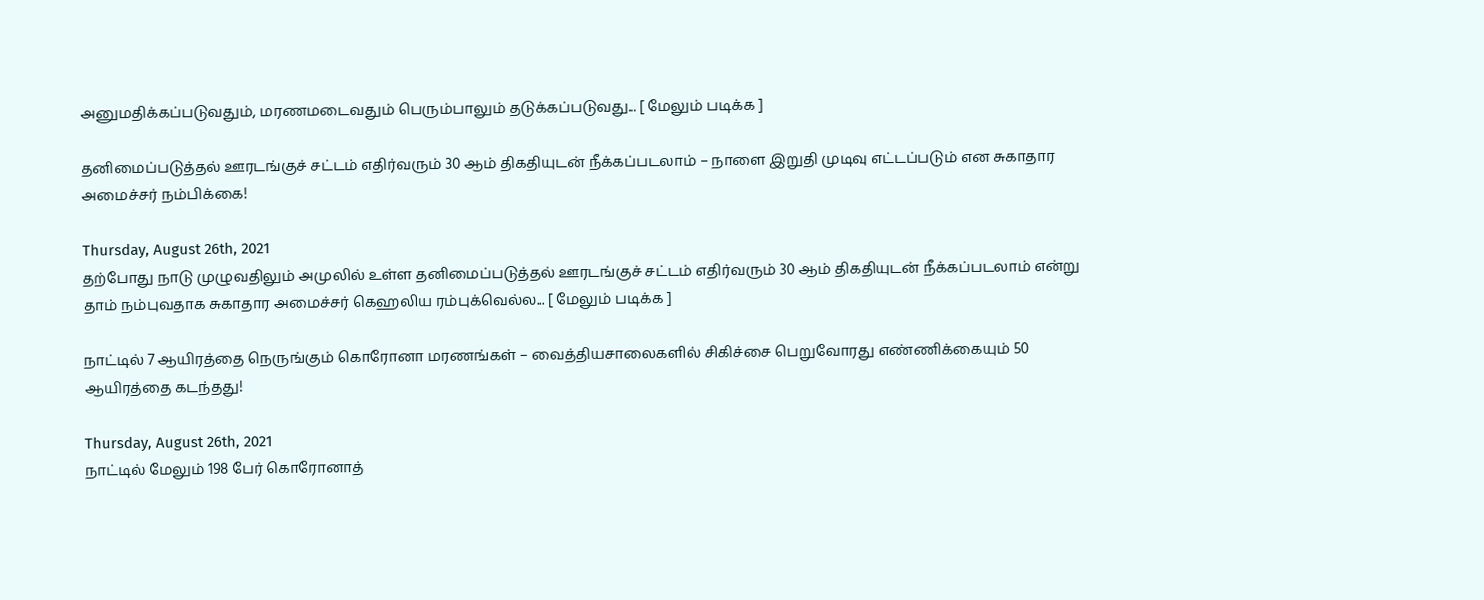அனுமதிக்கப்படுவதும், மரணமடைவதும் பெரும்பாலும் தடுக்கப்படுவது... [ மேலும் படிக்க ]

தனிமைப்படுத்தல் ஊரடங்குச் சட்டம் எதிர்வரும் 30 ஆம் திகதியுடன் நீக்கப்படலாம் – நாளை இறுதி முடிவு எட்டப்படும் என சுகாதார அமைச்சர் நம்பிக்கை!

Thursday, August 26th, 2021
தற்போது நாடு முழுவதிலும் அமுலில் உள்ள தனிமைப்படுத்தல் ஊரடங்குச் சட்டம் எதிர்வரும் 30 ஆம் திகதியுடன் நீக்கப்படலாம் என்று தாம் நம்புவதாக சுகாதார அமைச்சர் கெஹலிய ரம்புக்வெல்ல... [ மேலும் படிக்க ]

நாட்டில் 7 ஆயிரத்தை நெருங்கும் கொரோனா மரணங்கள் – வைத்தியசாலைகளில் சிகிச்சை பெறுவோரது எண்ணிக்கையும் 50 ஆயிரத்தை கடந்தது!

Thursday, August 26th, 2021
நாட்டில் மேலும் 198 பேர் கொரோனாத்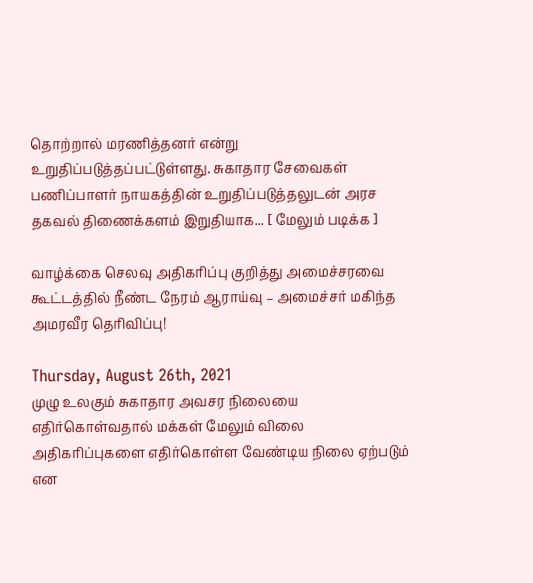தொற்றால் மரணித்தனர் என்று உறுதிப்படுத்தப்பட்டுள்ளது. சுகாதார சேவைகள் பணிப்பாளர் நாயகத்தின் உறுதிப்படுத்தலுடன் அரச தகவல் திணைக்களம் இறுதியாக... [ மேலும் படிக்க ]

வாழ்க்கை செலவு அதிகரிப்பு குறித்து அமைச்சரவை கூட்டத்தில் நீண்ட நேரம் ஆராய்வு – அமைச்சர் மகிந்த அமரவீர தெரிவிப்பு!

Thursday, August 26th, 2021
முழு உலகும் சுகாதார அவசர நிலையை எதிர்கொள்வதால் மக்கள் மேலும் விலை அதிகரிப்புகளை எதிர்கொள்ள வேண்டிய நிலை ஏற்படும் என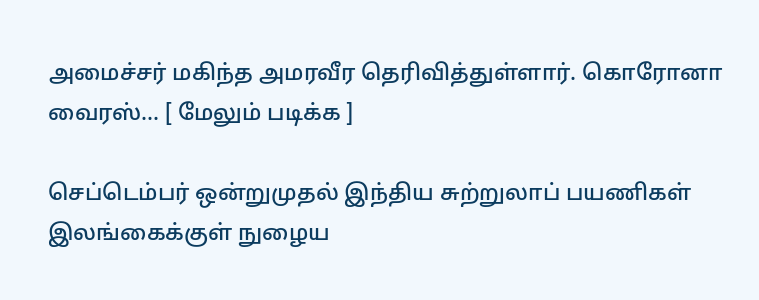அமைச்சர் மகிந்த அமரவீர தெரிவித்துள்ளார். கொரோனா வைரஸ்... [ மேலும் படிக்க ]

செப்டெம்பர் ஒன்றுமுதல் இந்திய சுற்றுலாப் பயணிகள் இலங்கைக்குள் நுழைய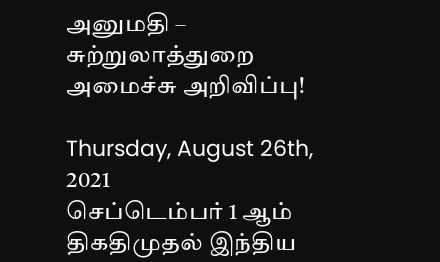அனுமதி – சுற்றுலாத்துறை அமைச்சு அறிவிப்பு!

Thursday, August 26th, 2021
செப்டெம்பர் 1 ஆம் திகதிமுதல் இந்திய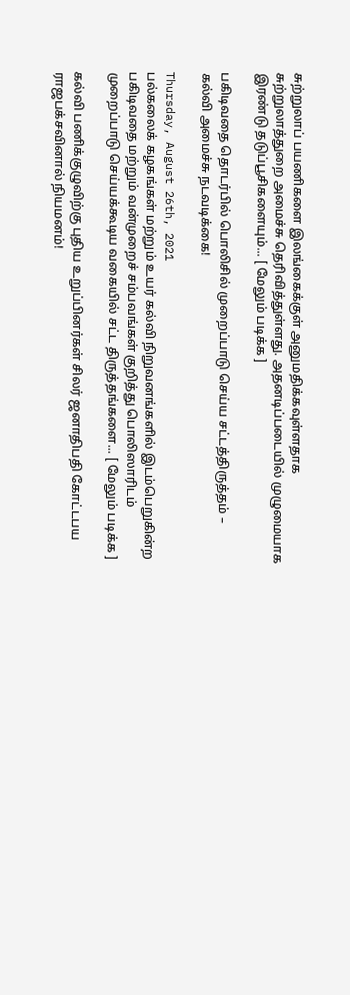சுற்றுலாப் பயணிகளை இலங்கைக்குள் அனுமதிக்கவுள்ளதாக சுற்றுலாத்துறை அமைச்சு தெரிவித்துள்ளது. அதனடிப்படையில் முழுமையாக இரண்டு தடுப்பூசிகளையும்... [ மேலும் படிக்க ]

பகிடிவதை தொடர்பில் பொலிசில் முறைப்பாடு செய்ய சட்டத்திருத்தம் – கல்வி அமைச்சு நடவடிக்கை!

Thursday, August 26th, 2021
பல்கலைக் கழகங்கள் மற்றும் உயர் கல்வி நிறுவனங்களில் இடம்பெறுகின்ற பகிடிவதை மற்றும் வன்முறைச் சம்பவங்கள் குறித்து பொலிஸாரிடம் முறைப்பாடு செய்யக்கூடிய வகையில் சட்ட திருத்தங்களை... [ மேலும் படிக்க ]

கல்வி பணிக்குழுவிற்கு புதிய உறுப்பினர்கள் சிலர் ஜனாதிபதி கோட்டபய ராஜபக்சவினால் நியமனம்!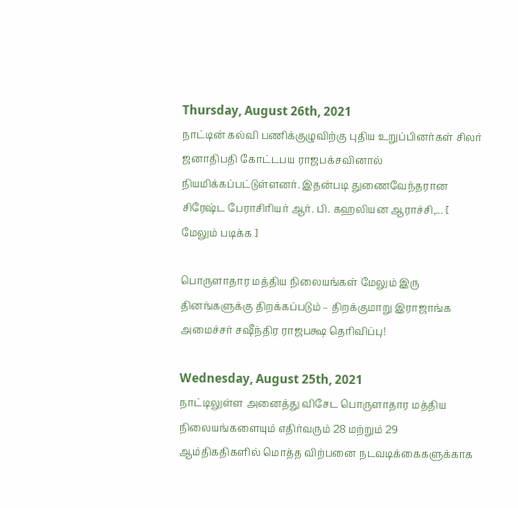Thursday, August 26th, 2021
நாட்டின் கல்வி பணிக்குழுவிற்கு புதிய உறுப்பினர்கள் சிலர் ஜனாதிபதி கோட்டபய ராஜபக்சவினால் நியமிக்கப்பட்டுள்ளனர். இதன்படி துணைவேந்தரான சிரேஷ்ட பேராசிரியர் ஆர். பி. கஹலியன ஆராச்சி,... [ மேலும் படிக்க ]

பொருளாதார மத்திய நிலையங்கள் மேலும் இரு தினங்களுக்கு திறக்கப்படும் – திறக்குமாறு இராஜாங்க அமைச்சர் சஷீந்திர ராஜபக்ஷ தெரிவிப்பு!

Wednesday, August 25th, 2021
நாட்டிலுள்ள அனைத்து விசேட பொருளாதார மத்திய நிலையங்களையும் எதிர்வரும் 28 மற்றும் 29 ஆம்திகதிகளில் மொத்த விற்பனை நடவடிக்கைகளுக்காக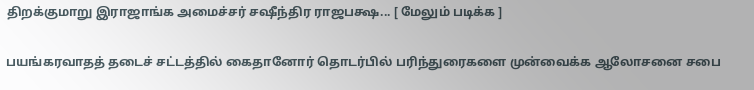திறக்குமாறு இராஜாங்க அமைச்சர் சஷீந்திர ராஜபக்ஷ... [ மேலும் படிக்க ]

பயங்கரவாதத் தடைச் சட்டத்தில் கைதானோர் தொடர்பில் பரிந்துரைகளை முன்வைக்க ஆலோசனை சபை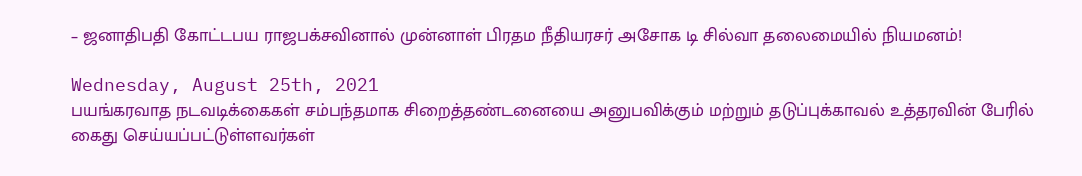– ஜனாதிபதி கோட்டபய ராஜபக்சவினால் முன்னாள் பிரதம நீதியரசர் அசோக டி சில்வா தலைமையில் நியமனம்!

Wednesday, August 25th, 2021
பயங்கரவாத நடவடிக்கைகள் சம்பந்தமாக சிறைத்தண்டனையை அனுபவிக்கும் மற்றும் தடுப்புக்காவல் உத்தரவின் பேரில் கைது செய்யப்பட்டுள்ளவர்கள்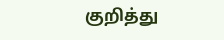குறித்து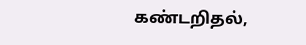கண்டறிதல்,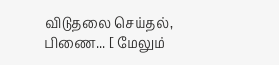விடுதலை செய்தல், பிணை... [ மேலும்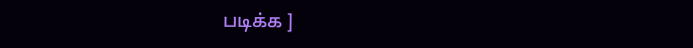படிக்க ]